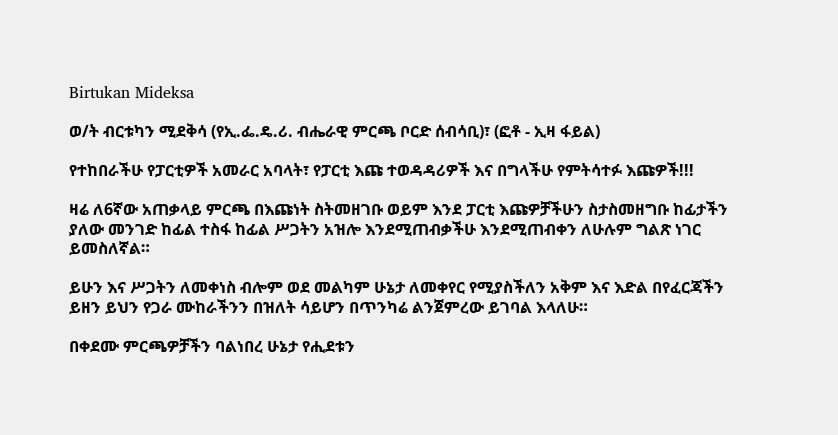Birtukan Mideksa

ወ/ት ብርቱካን ሚደቅሳ (የኢ.ፌ.ዴ.ሪ. ብሔራዊ ምርጫ ቦርድ ሰብሳቢ)፣ (ፎቶ - ኢዛ ፋይል)

የተከበራችሁ የፓርቲዎች አመራር አባላት፣ የፓርቲ እጩ ተወዳዳሪዎች እና በግላችሁ የምትሳተፉ እጩዎች!!!

ዛሬ ለ6ኛው አጠቃላይ ምርጫ በእጩነት ስትመዘገቡ ወይም እንደ ፓርቲ እጩዎቻችሁን ስታስመዘግቡ ከፊታችን ያለው መንገድ ከፊል ተስፋ ከፊል ሥጋትን አዝሎ እንደሚጠብቃችሁ እንደሚጠብቀን ለሁሉም ግልጽ ነገር ይመስለኛል።

ይሁን እና ሥጋትን ለመቀነስ ብሎም ወደ መልካም ሁኔታ ለመቀየር የሚያስችለን አቅም እና እድል በየፈርጃችን ይዘን ይህን የጋራ ሙከራችንን በዝለት ሳይሆን በጥንካሬ ልንጀምረው ይገባል እላለሁ።

በቀደሙ ምርጫዎቻችን ባልነበረ ሁኔታ የሒደቱን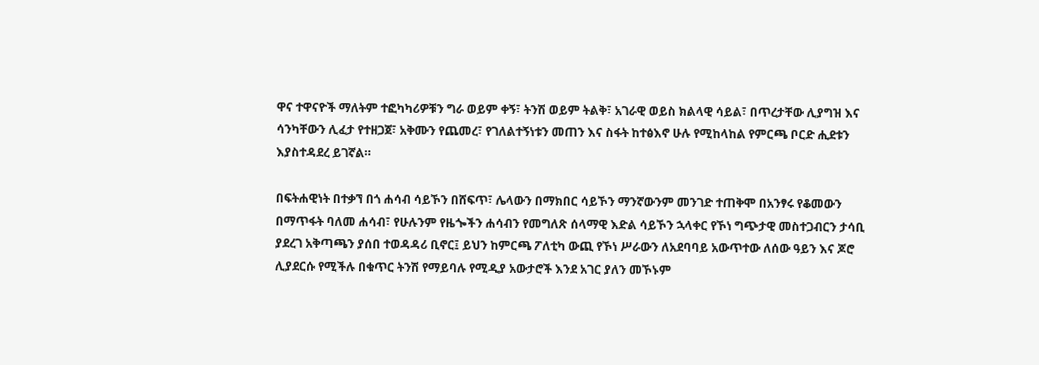ዋና ተዋናዮች ማለትም ተፎካካሪዎቹን ግራ ወይም ቀኝ፣ ትንሽ ወይም ትልቅ፣ አገራዊ ወይስ ክልላዊ ሳይል፣ በጥረታቸው ሊያግዝ እና ሳንካቸውን ሊፈታ የተዘጋጀ፣ አቅሙን የጨመረ፣ የገለልተኝነቱን መጠን እና ስፋት ከተፅእኖ ሁሉ የሚከላከል የምርጫ ቦርድ ሒደቱን እያስተዳደረ ይገኛል።

በፍትሐዊነት በተቃኘ በጎ ሐሳብ ሳይኾን በሸፍጥ፣ ሌላውን በማክበር ሳይኾን ማንኛውንም መንገድ ተጠቅሞ በአንፃሩ የቆመውን በማጥፋት ባለመ ሐሳብ፣ የሁሉንም የዜጐችን ሐሳብን የመግለጽ ሰላማዊ እድል ሳይኾን ኋላቀር የኾነ ግጭታዊ መስተጋብርን ታሳቢ ያደረገ አቅጣጫን ያሰበ ተወዳዳሪ ቢኖር፤ ይህን ከምርጫ ፖለቲካ ውጪ የኾነ ሥራውን ለአደባባይ አውጥተው ለሰው ዓይን እና ጆሮ ሊያደርሱ የሚችሉ በቁጥር ትንሽ የማይባሉ የሚዲያ አውታሮች እንደ አገር ያለን መኾኑም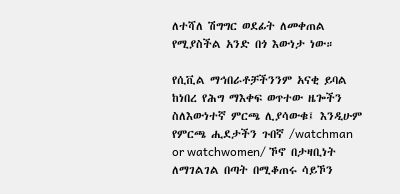ለተሻለ ሽግግር ወደፊት ለመቀጠል የሚያስችል አንድ በጎ እውነታ ነው።

የሲቪል ማኅበራቶቻችንንም አናቂ ይባል ከነበረ የሕግ ማእቀፍ ወጥተው ዜጐችን ስለእውነተኛ ምርጫ ሊያሳውቁ፤ እንዲሁም የምርጫ ሒደታችን ጉበኛ /watchman or watchwomen/ ኾኖ በታዛቢነት ለማገልገል በጣት በሚቆጠሩ ሳይኾን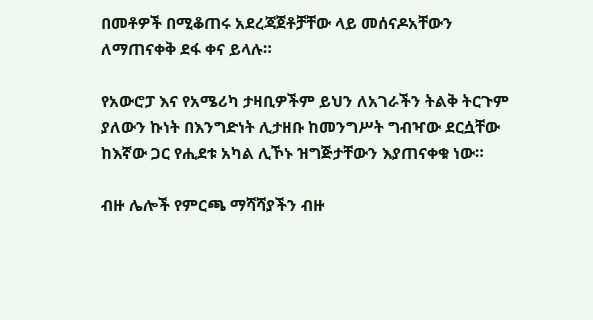በመቶዎች በሚቆጠሩ አደረጃጀቶቻቸው ላይ መሰናዶአቸውን ለማጠናቀቅ ደፋ ቀና ይላሉ።

የአውሮፓ እና የአሜሪካ ታዛቢዎችም ይህን ለአገራችን ትልቅ ትርጉም ያለውን ኩነት በእንግድነት ሊታዘቡ ከመንግሥት ግብዣው ደርሷቸው ከእኛው ጋር የሒደቱ አካል ሊኾኑ ዝግጅታቸውን እያጠናቀቁ ነው።

ብዙ ሌሎች የምርጫ ማሻሻያችን ብዙ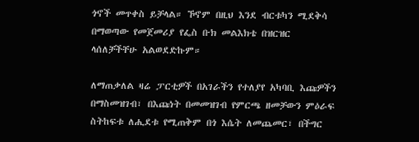ጎኖች መጥቀስ ይቻላል። ኾኖም በዚህ እንደ ብርቱካን ሚደቅሳ በማወጣው የመጀመሪያ የፌስ ቡክ መልእክቴ በዝርዝር ላሰለቻችቸሁ አልወደድኩም።

ለማጠቃለል ዛሬ ፓርቲዎች በአገራችን የተለያየ አካባቢ እጩዎችን በማስመዝገብ፣ በእጩነት በመመዝገብ የምርጫ ዘመቻውን ምዕራፍ ስትከፍቱ ለሒደቱ የሚጠቅም በጎ እሴት ለመጨመር፣ በችግር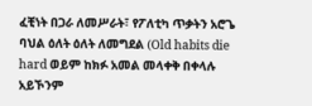ፈቺነት በጋራ ለመሥራት፣ የፖለቲካ ጥቃትን አሮጌ ባህል ዕለት ዕለት ለመግደል (Old habits die hard ወይም ከክፉ አመል መላቀቅ በቀላሉ አይኾንም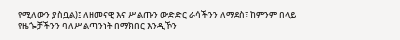የሚለውን ያስቧል)፤ ለዘመናዊ እና ሥልጡን ውድድር ራሳችንን ለማደስ፣ ከምንም በላይ የዜጐቻችንን ባለሥልጣንነት በማክበር እንዲኾን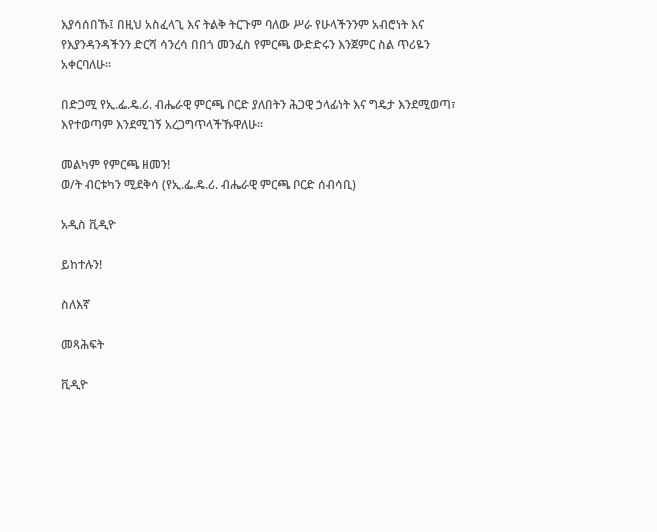እያሳሰበኹ፤ በዚህ አስፈላጊ እና ትልቅ ትርጉም ባለው ሥራ የሁላችንንም አብሮነት እና የእያንዳንዳችንን ድርሻ ሳንረሳ በበጎ መንፈስ የምርጫ ውድድሩን እንጀምር ስል ጥሪዬን አቀርባለሁ።

በድጋሚ የኢ.ፌ.ዴ.ሪ. ብሔራዊ ምርጫ ቦርድ ያለበትን ሕጋዊ ኃላፊነት እና ግዴታ እንደሚወጣ፣ እየተወጣም እንደሚገኝ አረጋግጥላችኹዋለሁ።

መልካም የምርጫ ዘመን!
ወ/ት ብርቱካን ሚደቅሳ (የኢ.ፌ.ዴ.ሪ. ብሔራዊ ምርጫ ቦርድ ሰብሳቢ)

አዲስ ቪዲዮ

ይከተሉን!

ስለእኛ

መጻሕፍት

ቪዲዮ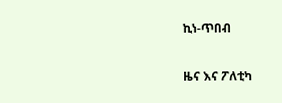ኪነ-ጥበብ

ዜና እና ፖለቲካ